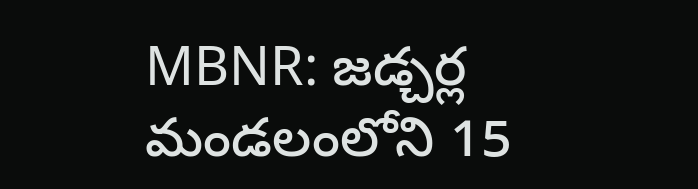MBNR: జడ్చర్ల మండలంలోని 15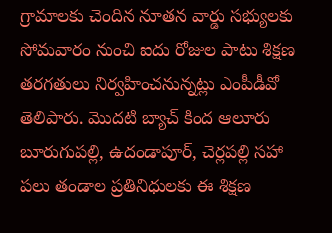గ్రామాలకు చెందిన నూతన వార్డు సభ్యులకు సోమవారం నుంచి ఐదు రోజుల పాటు శిక్షణ తరగతులు నిర్వహించనున్నట్లు ఎంపీడీవో తెలిపారు. మొదటి బ్యాచ్ కింద ఆలూరు బూరుగుపల్లి, ఉదండాపూర్, చెర్లపల్లి సహా పలు తండాల ప్రతినిధులకు ఈ శిక్షణ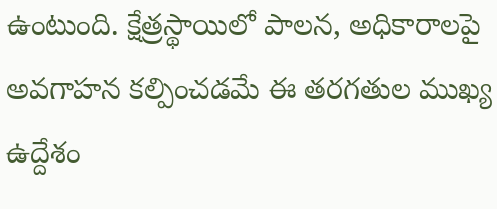ఉంటుంది. క్షేత్రస్థాయిలో పాలన, అధికారాలపై అవగాహన కల్పించడమే ఈ తరగతుల ముఖ్య ఉద్దేశం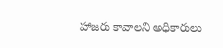హాజరు కావాలని అధికారులు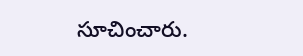సూచించారు.